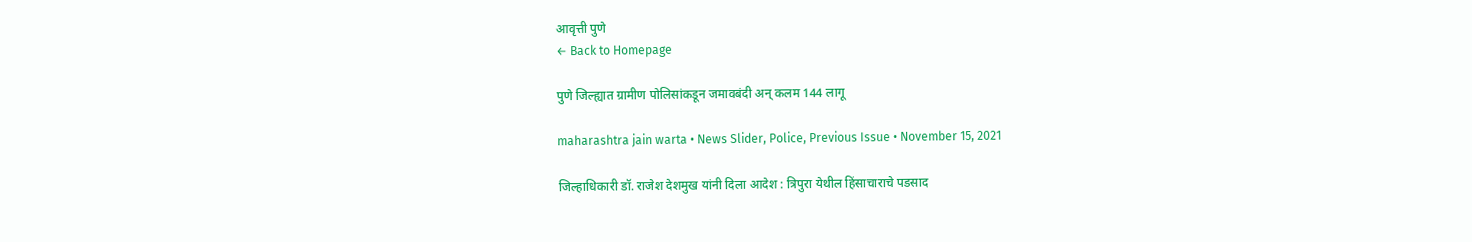आवृत्ती पुणे
← Back to Homepage

पुणे जिल्ह्यात ग्रामीण पोलिसांकडून जमावबंदी अन् कलम 144 लागू

maharashtra jain warta • News Slider, Police, Previous Issue • November 15, 2021

जिल्हाधिकारी डॉ. राजेश देशमुख यांनी दिला आदेश : त्रिपुरा येथील हिंसाचाराचे पडसाद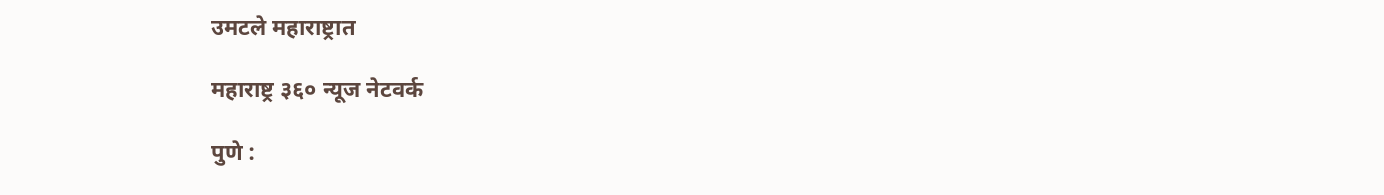उमटले महाराष्ट्रात

महाराष्ट्र ३६० न्यूज नेटवर्क

पुणे :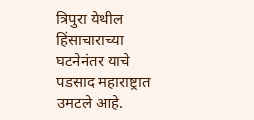त्रिपुरा येथील हिंसाचाराच्या घटनेनंतर याचे पडसाद महाराष्ट्रात उमटले आहे.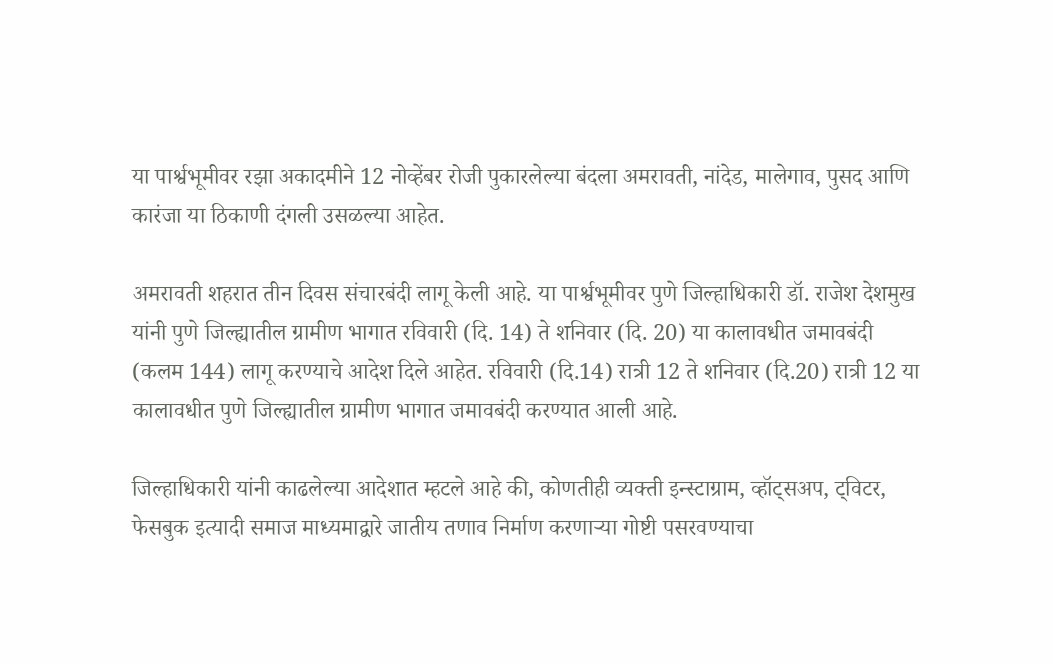या पार्श्वभूमीवर रझा अकादमीने 12 नोव्हेंबर रोजी पुकारलेल्या बंदला अमरावती, नांदेड, मालेगाव, पुसद आणि कारंजा या ठिकाणी दंगली उसळल्या आहेत.

अमरावती शहरात तीन दिवस संचारबंदी लागू केली आहे. या पार्श्वभूमीवर पुणे जिल्हाधिकारी डॉ. राजेश देशमुख यांनी पुणे जिल्ह्यातील ग्रामीण भागात रविवारी (दि. 14) ते शनिवार (दि. 20) या कालावधीत जमावबंदी (कलम 144) लागू करण्याचे आदेश दिले आहेत. रविवारी (दि.14) रात्री 12 ते शनिवार (दि.20) रात्री 12 या कालावधीत पुणे जिल्ह्यातील ग्रामीण भागात जमावबंदी करण्यात आली आहे.

जिल्हाधिकारी यांनी काढलेल्या आदेशात म्हटले आहे की, कोणतीही व्यक्ती इन्स्टाग्राम, व्हॉट्सअप, ट्विटर, फेसबुक इत्यादी समाज माध्यमाद्वारे जातीय तणाव निर्माण करणाऱ्या गोष्टी पसरवण्याचा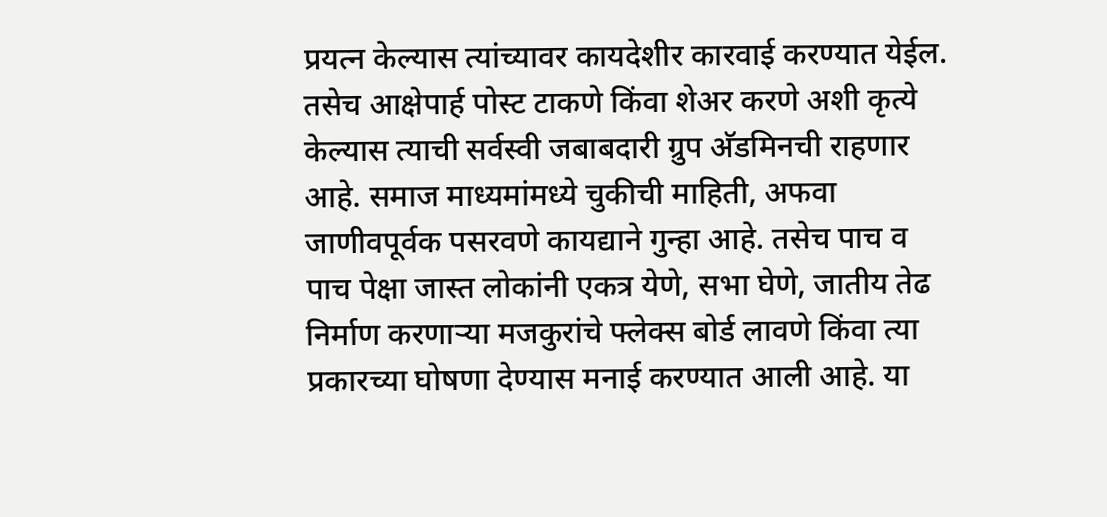प्रयत्न केल्यास त्यांच्यावर कायदेशीर कारवाई करण्यात येईल. तसेच आक्षेपार्ह पोस्ट टाकणे किंवा शेअर करणे अशी कृत्ये केल्यास त्याची सर्वस्वी जबाबदारी ग्रुप अ‍ॅडमिनची राहणार आहे. समाज माध्यमांमध्ये चुकीची माहिती, अफवा जाणीवपूर्वक पसरवणे कायद्याने गुन्हा आहे. तसेच पाच व पाच पेक्षा जास्त लोकांनी एकत्र येणे, सभा घेणे, जातीय तेढ निर्माण करणाऱ्या मजकुरांचे फ्लेक्स बोर्ड लावणे किंवा त्या प्रकारच्या घोषणा देण्यास मनाई करण्यात आली आहे. या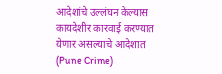आदेशांचे उल्लंघन केल्यास कायदेशीर कारवाई करण्यात येणार असल्याचे आदेशात (Pune Crime)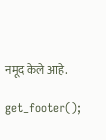नमूद केले आहे.

get_footer();